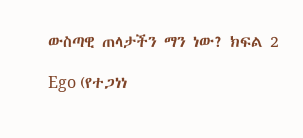ውስጣዊ ጠላታችን ማን ነው? ክፍል 2

Ego (የተጋነነ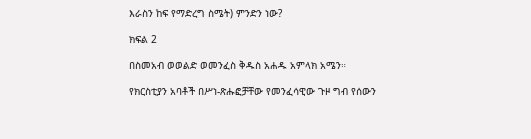እራስን ከፍ የማድረግ ስሜት) ምንድን ነው?

ክፍል 2

በስመአብ ወወልድ ወመንፈስ ቅዱስ አሐዱ አምላክ አሜን።

የክርስቲያን አባቶች በሥነ-ጽሑፎቻቸው የመንፈሳዊው ጉዞ ግብ የሰውን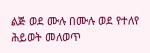ልጅ ወደ ሙሉ በሙሉ ወደ የተለየ ሕይወት መለወጥ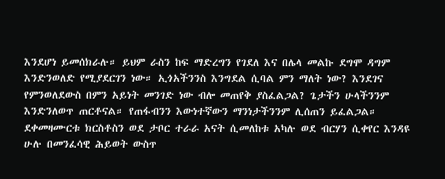እንደሆነ ይመሰክራሉ። ይህም ራስን ከፍ ማድረግን የገደለ እና በሌላ መልኩ ደግሞ ዳግም እንድንወለድ የሚያደርገን ነው። ኢጎአችንንስ እንግደል ሲባል ምን ማለት ነው? እንደገና የምንወለደውስ በምን አይነት መንገድ ነው ብሎ መጠየቅ ያስፈልጋል? ጌታችን ሁላችንንም እንድንለወጥ ጠርቶናል። የጠፋብንን እውነተኛውን ማንነታችንንም ሊሰጠን ይፈልጋል። ደቀመዛሙርቱ ክርስቶስን ወደ ታቦር ተራራ አናት ሲመለከቱ አካሉ ወደ ብርሃን ሲቀየር እንዳዩ ሁሉ በመንፈሳዊ ሕይወት ውስጥ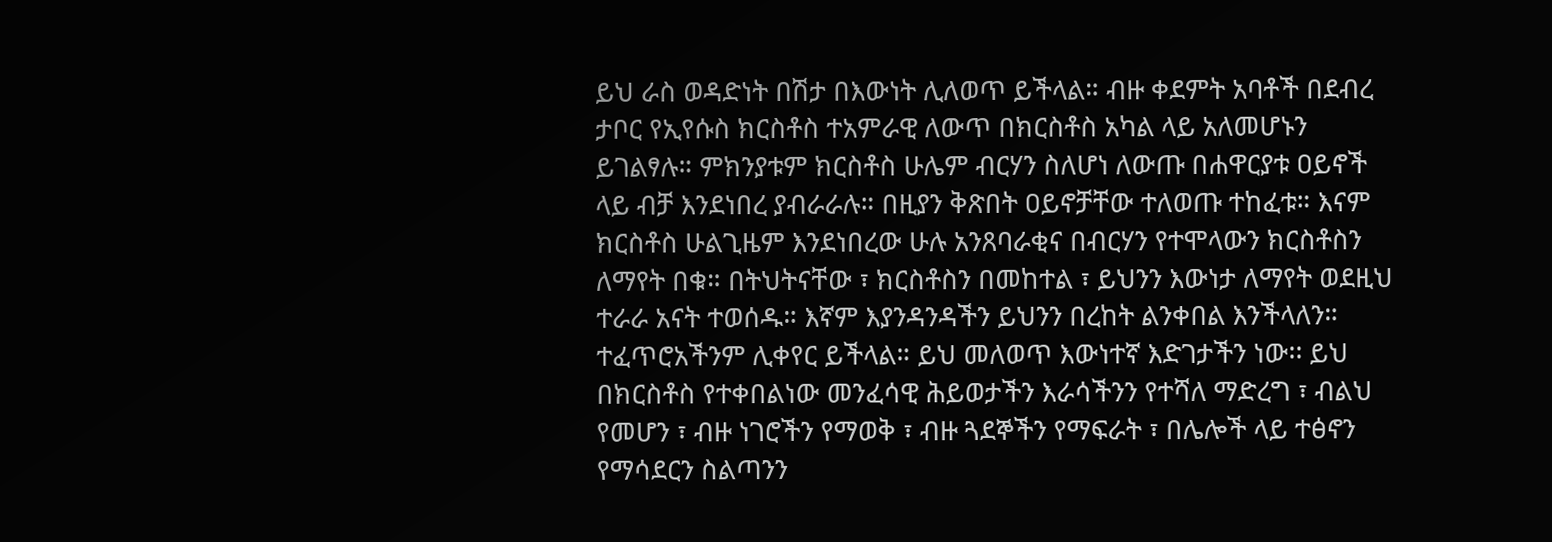ይህ ራስ ወዳድነት በሽታ በእውነት ሊለወጥ ይችላል። ብዙ ቀደምት አባቶች በደብረ ታቦር የኢየሱስ ክርስቶስ ተአምራዊ ለውጥ በክርስቶስ አካል ላይ አለመሆኑን ይገልፃሉ። ምክንያቱም ክርስቶስ ሁሌም ብርሃን ስለሆነ ለውጡ በሐዋርያቱ ዐይኖች ላይ ብቻ እንደነበረ ያብራራሉ። በዚያን ቅጽበት ዐይኖቻቸው ተለወጡ ተከፈቱ። እናም ክርስቶስ ሁልጊዜም እንደነበረው ሁሉ አንጸባራቂና በብርሃን የተሞላውን ክርስቶስን ለማየት በቁ። በትህትናቸው ፣ ክርስቶስን በመከተል ፣ ይህንን እውነታ ለማየት ወደዚህ ተራራ አናት ተወሰዱ። እኛም እያንዳንዳችን ይህንን በረከት ልንቀበል እንችላለን። ተፈጥሮአችንም ሊቀየር ይችላል። ይህ መለወጥ እውነተኛ እድገታችን ነው፡፡ ይህ በክርስቶስ የተቀበልነው መንፈሳዊ ሕይወታችን እራሳችንን የተሻለ ማድረግ ፣ ብልህ የመሆን ፣ ብዙ ነገሮችን የማወቅ ፣ ብዙ ጓደኞችን የማፍራት ፣ በሌሎች ላይ ተፅኖን የማሳደርን ስልጣንን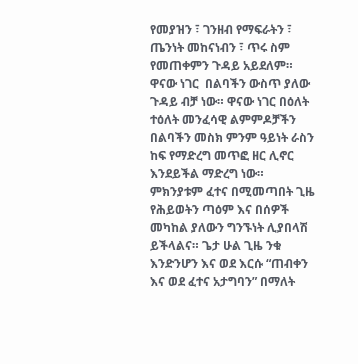የመያዝን ፣ ገንዘብ የማፍራትን ፣ ጤንነት መከናነብን ፣ ጥሩ ስም የመጠቀምን ጉዳይ አይደለም። ዋናው ነገር  በልባችን ውስጥ ያለው ጉዳይ ብቻ ነው። ዋናው ነገር በዕለት ተዕለት መንፈሳዊ ልምምዶቻችን በልባችን መስክ ምንም ዓይነት ራስን ከፍ የማድረግ መጥፎ ዘር ሊኖር እንደይችል ማድረግ ነው። ምክንያቱም ፈተና በሚመጣበት ጊዜ የሕይወትን ጣዕም እና በሰዎች መካከል ያለውን ግንኙነት ሊያበላሽ ይችላልና። ጌታ ሁል ጊዜ ንቁ እንድንሆን እና ወደ እርሱ “ጠብቀን እና ወደ ፈተና አታግባን” በማለት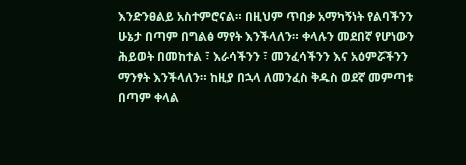እንድንፀልይ አስተምሮናል። በዚህም ጥበቃ አማካኝነት የልባችንን ሁኔታ በጣም በግልፅ ማየት እንችላለን። ቀላሉን መደበኛ የሆነውን ሕይወት በመከተል ፣ እራሳችንን ፣ መንፈሳችንን እና አዕምሯችንን ማንፃት እንችላለን። ከዚያ በኋላ ለመንፈስ ቅዱስ ወደኛ መምጣቱ በጣም ቀላል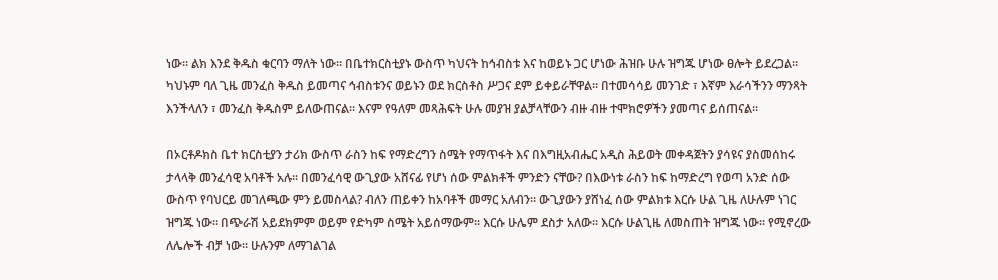ነው። ልክ እንደ ቅዱስ ቁርባን ማለት ነው። በቤተክርስቲያኑ ውስጥ ካህናት ከኅብስቱ እና ከወይኑ ጋር ሆነው ሕዝቡ ሁሉ ዝግጁ ሆነው ፀሎት ይደረጋል። ካህኑም ባለ ጊዜ መንፈስ ቅዱስ ይመጣና ኅብስቱንና ወይኑን ወደ ክርስቶስ ሥጋና ደም ይቀይራቸዋል። በተመሳሳይ መንገድ ፣ እኛም እራሳችንን ማንጻት እንችላለን ፣ መንፈስ ቅዱስም ይለውጠናል። እናም የዓለም መጻሕፍት ሁሉ መያዝ ያልቻላቸውን ብዙ ብዙ ተሞክሮዎችን ያመጣና ይሰጠናል።

በኦርቶዶክስ ቤተ ክርስቲያን ታሪክ ውስጥ ራስን ከፍ የማድረግን ስሜት የማጥፋት እና በእግዚአብሔር አዲስ ሕይወት መቀዳጀትን ያሳዩና ያስመሰከሩ ታላላቅ መንፈሳዊ አባቶች አሉ። በመንፈሳዊ ውጊያው አሸናፊ የሆነ ሰው ምልክቶች ምንድን ናቸው? በእውነቱ ራስን ከፍ ከማድረግ የወጣ አንድ ሰው ውስጥ የባህርይ መገለጫው ምን ይመስላል? ብለን ጠይቀን ከአባቶች መማር አለብን። ውጊያውን ያሸነፈ ሰው ምልክቱ እርሱ ሁል ጊዜ ለሁሉም ነገር ዝግጁ ነው። በጭራሽ አይደክምም ወይም የድካም ስሜት አይሰማውም። እርሱ ሁሌም ደስታ አለው። እርሱ ሁልጊዜ ለመስጠት ዝግጁ ነው። የሚኖረው ለሌሎች ብቻ ነው። ሁሉንም ለማገልገል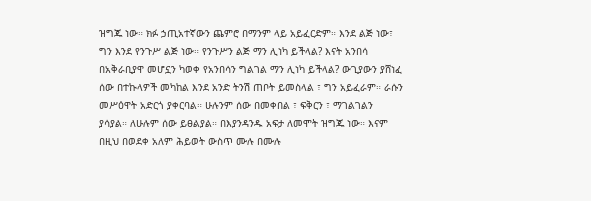ዝግጁ ነው። ክፉ ኃጢአተኛውን ጨምሮ በማንም ላይ አይፈርድም። እንደ ልጅ ነው፣ ግን እንደ የንጉሥ ልጅ ነው። የንጉሥን ልጅ ማን ሊነካ ይችላል? እናት አንበሳ በአቅራቢያዋ መሆኗን ካወቀ የአንበሳን ግልገል ማን ሊነካ ይችላል? ውጊያውን ያሸነፈ ሰው በተኩላዎች መካከል እንደ አንድ ትንሽ ጠቦት ይመስላል ፣ ግን አይፈራም። ራሱን መሥዕዋት አድርጎ ያቀርባል። ሁሉንም ሰው በመቀበል ፣ ፍቅርን ፣ ማገልገልን  ያሳያል። ለሁሉም ሰው ይፀልያል። በእያንዳንዱ አፍታ ለመሞት ዝግጁ ነው። እናም በዚህ በወደቀ አለም ሕይወት ውስጥ ሙሉ በሙሉ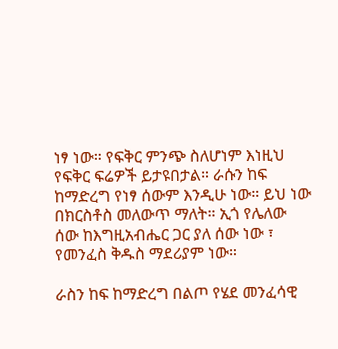ነፃ ነው። የፍቅር ምንጭ ስለሆነም እነዚህ የፍቅር ፍሬዎች ይታዩበታል። ራሱን ከፍ ከማድረግ የነፃ ሰውም እንዲሁ ነው። ይህ ነው በክርስቶስ መለውጥ ማለት። ኢጎ የሌለው ሰው ከእግዚአብሔር ጋር ያለ ሰው ነው ፣ የመንፈስ ቅዱስ ማደሪያም ነው።

ራስን ከፍ ከማድረግ በልጦ የሄደ መንፈሳዊ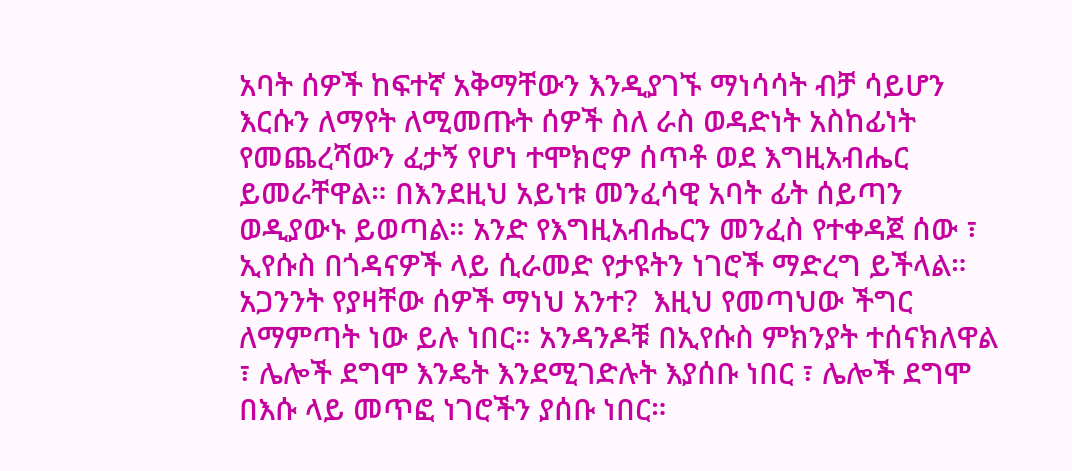አባት ሰዎች ከፍተኛ አቅማቸውን እንዲያገኙ ማነሳሳት ብቻ ሳይሆን እርሱን ለማየት ለሚመጡት ሰዎች ስለ ራስ ወዳድነት አስከፊነት የመጨረሻውን ፈታኝ የሆነ ተሞክሮዎ ሰጥቶ ወደ እግዚአብሔር ይመራቸዋል። በእንደዚህ አይነቱ መንፈሳዊ አባት ፊት ሰይጣን ወዲያውኑ ይወጣል። አንድ የእግዚአብሔርን መንፈስ የተቀዳጀ ሰው ፣ ኢየሱስ በጎዳናዎች ላይ ሲራመድ የታዩትን ነገሮች ማድረግ ይችላል።  አጋንንት የያዛቸው ሰዎች ማነህ አንተ?  እዚህ የመጣህው ችግር ለማምጣት ነው ይሉ ነበር። አንዳንዶቹ በኢየሱስ ምክንያት ተሰናክለዋል ፣ ሌሎች ደግሞ እንዴት እንደሚገድሉት እያሰቡ ነበር ፣ ሌሎች ደግሞ በእሱ ላይ መጥፎ ነገሮችን ያሰቡ ነበር።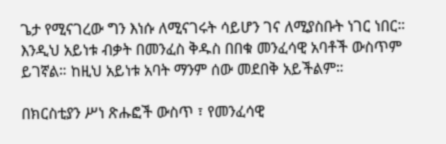ጌታ የሚናገረው ግን እነሱ ለሚናገሩት ሳይሆን ገና ለሚያስቡት ነገር ነበር። እንዲህ አይነቱ ብቃት በመንፈስ ቅዱስ በበቁ መንፈሳዊ አባቶች ውስጥም ይገኛል። ከዚህ አይነቱ አባት ማንም ሰው መደበቅ አይችልም።

በክርስቲያን ሥነ ጽሑፎች ውስጥ ፣ የመንፈሳዊ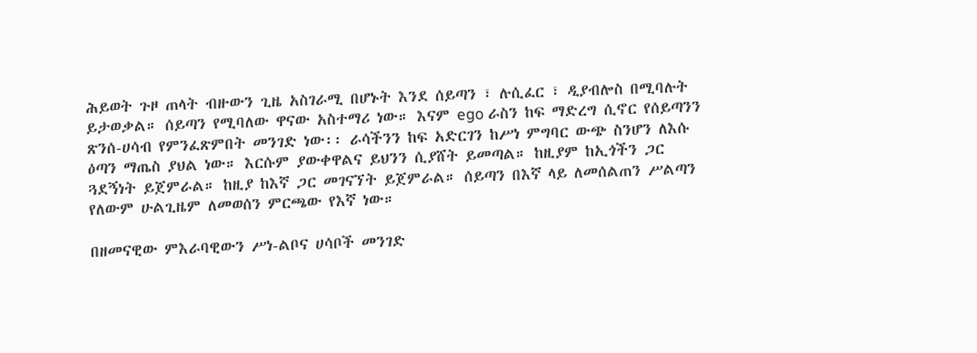ሕይወት ጉዞ ጠላት ብዙውን ጊዜ አስገራሚ በሆኑት እንደ ሰይጣን ፣ ሉሲፈር ፣ ዲያብሎስ በሚባሉት ይታወቃል። ሰይጣን የሚባለው ዋናው አስተማሪ ነው። እናም ego ራስን ከፍ ማድረግ ሲኖር የሰይጣንን ጽንሰ-ሀሳብ የምንፈጽምበት መንገድ ነው፡፡ ራሳችንን ከፍ አድርገን ከሥነ ምግባር ውጭ ስንሆን ለእሱ ዕጣን ማጤስ ያህል ነው። እርሱም ያውቀዋልና ይህንን ሲያሸት ይመጣል። ከዚያም ከኢጎችን ጋር ጓደኝነት ይጀምራል። ከዚያ ከእኛ ጋር መገናኘት ይጀምራል። ሰይጣን በእኛ ላይ ለመሰልጠን ሥልጣን የለውም ሁልጊዜም ለመወሰን ምርጫው የእኛ ነው።

በዘመናዊው ምእራባዊውን ሥነ-ልቦና ሀሳቦች መንገድ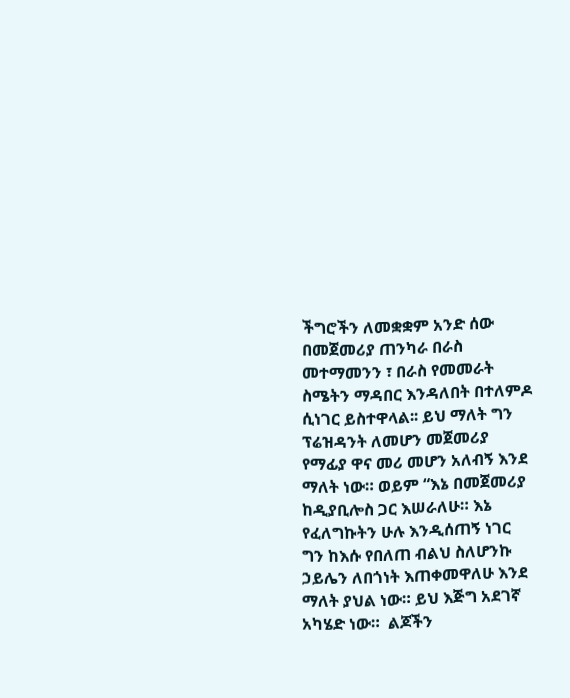ችግሮችን ለመቋቋም አንድ ሰው በመጀመሪያ ጠንካራ በራስ መተማመንን ፣ በራስ የመመራት ስሜትን ማዳበር እንዳለበት በተለምዶ ሲነገር ይስተዋላል፡፡ ይህ ማለት ግን ፕሬዝዳንት ለመሆን መጀመሪያ የማፊያ ዋና መሪ መሆን አለብኝ እንደ ማለት ነው። ወይም “እኔ በመጀመሪያ ከዲያቢሎስ ጋር እሠራለሁ። እኔ የፈለግኩትን ሁሉ እንዲሰጠኝ ነገር ግን ከእሱ የበለጠ ብልህ ስለሆንኩ ኃይሌን ለበጎነት እጠቀመዋለሁ እንደ ማለት ያህል ነው። ይህ እጅግ አደገኛ አካሄድ ነው።  ልጆችን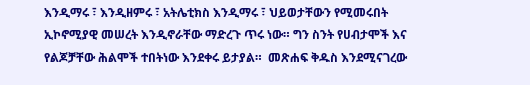እንዲማሩ ፣ እንዲዘምሩ ፣ አትሌቲክስ እንዲማሩ ፣ ህይወታቸውን የሚመሩበት ኢኮኖሚያዊ መሠረት እንዲኖራቸው ማድረጉ ጥሩ ነው። ግን ስንት የሀብታሞች እና የልጆቻቸው ሕልሞች ተበትነው እንደቀሩ ይታያል።  መጽሐፍ ቅዱስ እንደሚናገረው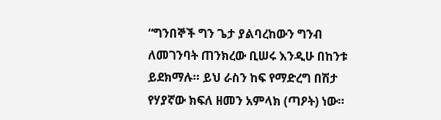“ግንበኞች ግን ጌታ ያልባረከውን ግንብ ለመገንባት ጠንክረው ቢሠሩ እንዲሁ በከንቱ ይደክማሉ። ይህ ራስን ከፍ የማድረግ በሽታ የሃያኛው ክፍለ ዘመን አምላክ (ጣዖት) ነው።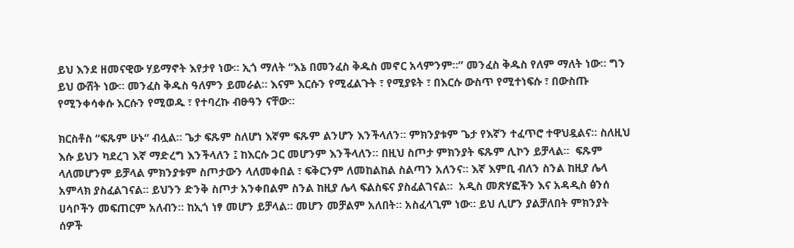ይህ እንደ ዘመናዊው ሃይማኖት እየታየ ነው። ኢጎ ማለት “እኔ በመንፈስ ቅዱስ መኖር አላምንም።” መንፈስ ቅዱስ የለም ማለት ነው። ግን ይህ ውሸት ነው። መንፈስ ቅዱስ ዓለምን ይመራል። እናም እርሱን የሚፈልጉት ፣ የሚያዩት ፣ በእርሱ ውስጥ የሚተነፍሱ ፣ በውስጡ የሚንቀሳቀሱ እርሱን የሚወዱ ፣ የተባረኩ ብፁዓን ናቸው።

ክርስቶስ “ፍጹም ሁኑ“ ብሏል። ጌታ ፍጹም ስለሆነ እኛም ፍጹም ልንሆን እንችላለን። ምክንያቱም ጌታ የእኛን ተፈጥሮ ተዋህዷልና። ስለዚህ እሱ ይህን ካደረገ እኛ ማድረግ እንችላለን ፤ ከእርሱ ጋር መሆንም እንችላለን። በዚህ ስጦታ ምክንያት ፍጹም ሊኮን ይቻላል።  ፍጹም ላለመሆንም ይቻላል ምክንያቱም ስጦታውን ላለመቀበል ፣ ፍቅርንም ለመከልከል ስልጣን አለንና። እኛ እምቢ ብለን ስንል ከዚያ ሌላ አምላክ ያስፈልገናል። ይህንን ድንቅ ስጦታ አንቀበልም ስንል ከዚያ ሌላ ፍልስፍና ያስፈልገናል።  አዲስ መጽሃፎችን እና አዳዲስ ፅንሰ ሀሳቦችን መፍጠርም አለብን። ከኢጎ ነፃ መሆን ይቻላል። መሆን መቻልም አለበት። አስፈላጊም ነው። ይህ ሊሆን ያልቻለበት ምክንያት ሰዎች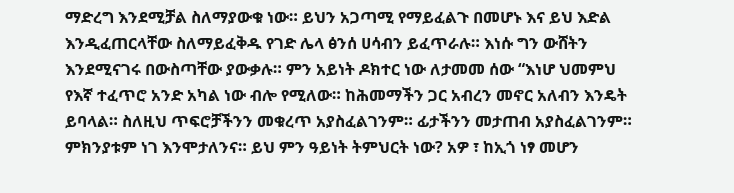ማድረግ እንደሚቻል ስለማያውቁ ነው። ይህን አጋጣሚ የማይፈልጉ በመሆኑ እና ይህ እድል እንዲፈጠርላቸው ስለማይፈቅዱ የገድ ሌላ ፅንሰ ሀሳብን ይፈጥራሉ። እነሱ ግን ውሸትን እንደሚናገሩ በውስጣቸው ያውቃሉ። ምን አይነት ዶክተር ነው ለታመመ ሰው “እነሆ ህመምህ የእኛ ተፈጥሮ አንድ አካል ነው ብሎ የሚለው። ከሕመማችን ጋር አብረን መኖር አለብን እንዴት ይባላል። ስለዚህ ጥፍሮቻችንን መቁረጥ አያስፈልገንም። ፊታችንን መታጠብ አያስፈልገንም። ምክንያቱም ነገ እንሞታለንና። ይህ ምን ዓይነት ትምህርት ነው? አዎ ፣ ከኢጎ ነፃ መሆን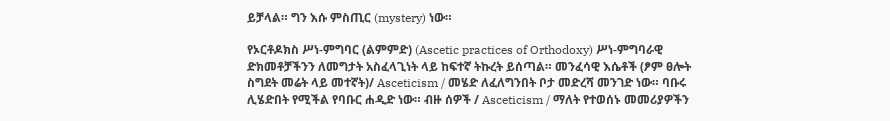ይቻላል። ግን እሱ ምስጢር (mystery) ነው።

የኦርቶዶክስ ሥነ-ምግባር (ልምምድ) (Ascetic practices of Orthodoxy) ሥነ-ምግባራዊ ድክመቶቻችንን ለመግታት አስፈላጊነት ላይ ከፍተኛ ትኩረት ይሰጣል። መንፈሳዊ እሴቶች (ፆም ፀሎት ስግደት መሬት ላይ መተኛት)/ Asceticism / መሄድ ለፈለግንበት ቦታ መድረሻ መንገድ ነው። ባቡሩ ሊሄድበት የሚችል የባቡር ሐዲድ ነው። ብዙ ሰዎች / Asceticism / ማለት የተወሰኑ መመሪያዎችን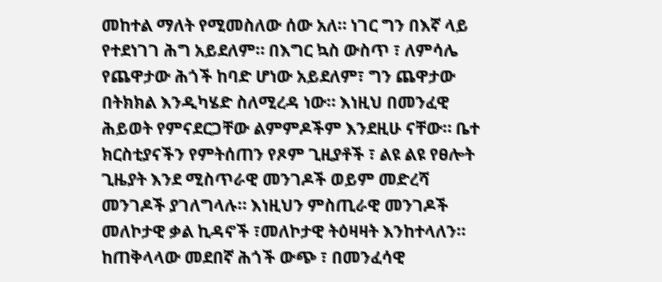መከተል ማለት የሚመስለው ሰው አለ። ነገር ግን በእኛ ላይ የተደነገገ ሕግ አይደለም። በእግር ኳስ ውስጥ ፣ ለምሳሌ የጨዋታው ሕጎች ከባድ ሆነው አይደለም፣ ግን ጨዋታው በትክክል እንዲካሄድ ስለሚረዳ ነው። እነዚህ በመንፈዊ ሕይወት የምናደርጋቸው ልምምዶችም እንደዚሁ ናቸው። ቤተ ክርስቲያናችን የምትሰጠን የጾም ጊዚያቶች ፣ ልዩ ልዩ የፀሎት ጊዜያት እንደ ሚስጥራዊ መንገዶች ወይም መድረሻ መንገዶች ያገለግላሉ። እነዚህን ምስጢራዊ መንገዶች መለኮታዊ ቃል ኪዳኖች ፣መለኮታዊ ትዕዛዛት እንከተላለን። ከጠቅላላው መደበኛ ሕጎች ውጭ ፣ በመንፈሳዊ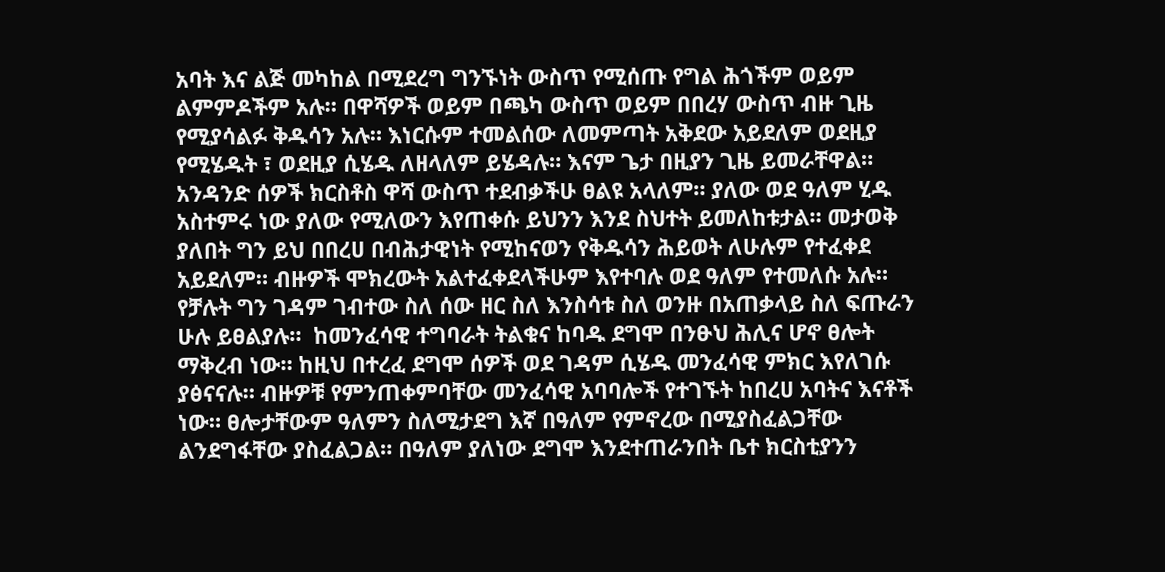አባት እና ልጅ መካከል በሚደረግ ግንኙነት ውስጥ የሚሰጡ የግል ሕጎችም ወይም ልምምዶችም አሉ። በዋሻዎች ወይም በጫካ ውስጥ ወይም በበረሃ ውስጥ ብዙ ጊዜ የሚያሳልፉ ቅዱሳን አሉ። እነርሱም ተመልሰው ለመምጣት አቅደው አይደለም ወደዚያ የሚሄዱት ፣ ወደዚያ ሲሄዱ ለዘላለም ይሄዳሉ። እናም ጌታ በዚያን ጊዜ ይመራቸዋል። አንዳንድ ሰዎች ክርስቶስ ዋሻ ውስጥ ተደብቃችሁ ፀልዩ አላለም። ያለው ወደ ዓለም ሂዱ አስተምሩ ነው ያለው የሚለውን እየጠቀሱ ይህንን እንደ ስህተት ይመለከቱታል። መታወቅ ያለበት ግን ይህ በበረሀ በብሕታዊነት የሚከናወን የቅዱሳን ሕይወት ለሁሉም የተፈቀደ አይደለም። ብዙዎች ሞክረውት አልተፈቀደላችሁም እየተባሉ ወደ ዓለም የተመለሱ አሉ። የቻሉት ግን ገዳም ገብተው ስለ ሰው ዘር ስለ እንስሳቱ ስለ ወንዙ በአጠቃላይ ስለ ፍጡራን ሁሉ ይፀልያሉ።  ከመንፈሳዊ ተግባራት ትልቁና ከባዱ ደግሞ በንፁህ ሕሊና ሆኖ ፀሎት ማቅረብ ነው። ከዚህ በተረፈ ደግሞ ሰዎች ወደ ገዳም ሲሄዱ መንፈሳዊ ምክር እየለገሱ ያፅናናሉ። ብዙዎቹ የምንጠቀምባቸው መንፈሳዊ አባባሎች የተገኙት ከበረሀ አባትና እናቶች ነው። ፀሎታቸውም ዓለምን ስለሚታደግ እኛ በዓለም የምኖረው በሚያስፈልጋቸው ልንደግፋቸው ያስፈልጋል። በዓለም ያለነው ደግሞ እንደተጠራንበት ቤተ ክርስቲያንን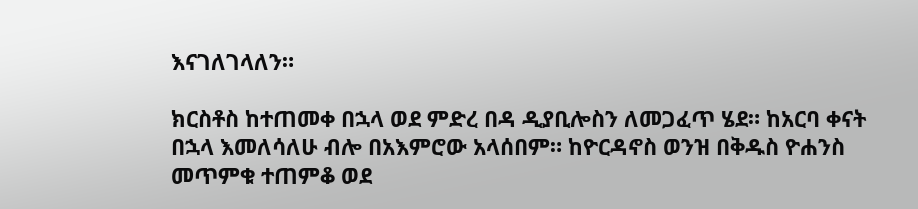እናገለገላለን።

ክርስቶስ ከተጠመቀ በኋላ ወደ ምድረ በዳ ዲያቢሎስን ለመጋፈጥ ሄደ። ከአርባ ቀናት በኋላ እመለሳለሁ ብሎ በአእምሮው አላሰበም። ከዮርዳኖስ ወንዝ በቅዱስ ዮሐንስ መጥምቁ ተጠምቆ ወደ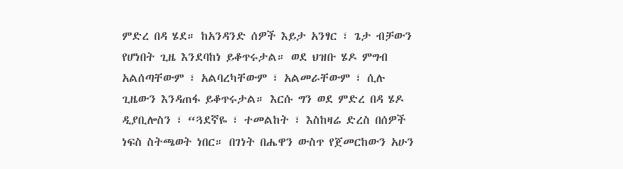ምድረ በዳ ሄደ። ከአንዳንድ ሰዎች እይታ አንፃር ፣ ጌታ ብቻውን የሆነበት ጊዜ እንደባከነ ይቆጥሩታል። ወደ ህዝቡ ሄዶ ምግብ አልሰጣቸውም ፣ አልባረካቸውም ፣ አልመራቸውም ፣ ሲሉ ጊዜውን እንዳጠፋ ይቆጥሩታል። እርሱ ግን ወደ ምድረ በዳ ሄዶ ዲያቢሎስን ፣ “ጓደኛዬ ፣ ተመልከት ፣ እስከዛሬ ድረስ በሰዎች ነፍስ ስትጫወት ነበር። በገነት በሔዋን ውስጥ የጀመርከውን አሁን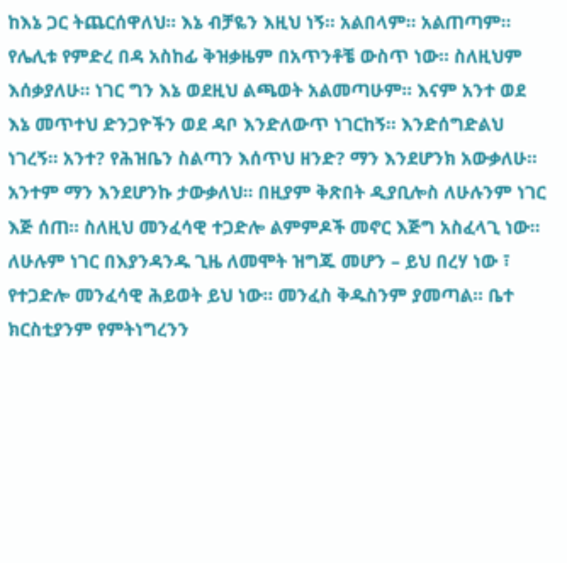ከእኔ ጋር ትጨርሰዋለህ። እኔ ብቻዬን እዚህ ነኝ። አልበላም። አልጠጣም። የሌሊቱ የምድረ በዳ አስከፊ ቅዝቃዜም በአጥንቶቼ ውስጥ ነው። ስለዚህም እሰቃያለሁ። ነገር ግን እኔ ወደዚህ ልጫወት አልመጣሁም። እናም አንተ ወደ እኔ መጥተህ ድንጋዮችን ወደ ዳቦ እንድለውጥ ነገርከኝ። እንድሰግድልህ ነገረኝ። አንተ? የሕዝቤን ስልጣን እሰጥህ ዘንድ? ማን እንደሆንክ አውቃለሁ። አንተም ማን እንደሆንኩ ታውቃለህ። በዚያም ቅጽበት ዲያቢሎስ ለሁሉንም ነገር እጅ ሰጠ። ስለዚህ መንፈሳዊ ተጋድሎ ልምምዶች መኖር እጅግ አስፈላጊ ነው። ለሁሉም ነገር በእያንዳንዱ ጊዜ ለመሞት ዝግጁ መሆን – ይህ በረሃ ነው ፣ የተጋድሎ መንፈሳዊ ሕይወት ይህ ነው። መንፈስ ቅዱስንም ያመጣል። ቤተ ክርስቲያንም የምትነግረንን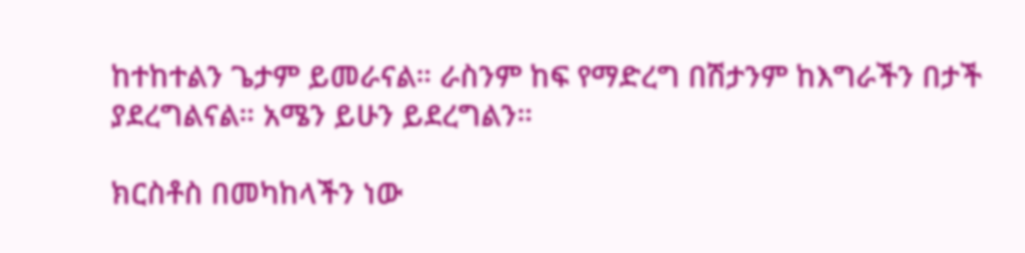ከተከተልን ጌታም ይመራናል። ራስንም ከፍ የማድረግ በሽታንም ከእግራችን በታች ያደረግልናል። አሜን ይሁን ይደረግልን።

ክርስቶስ በመካከላችን ነው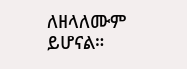ለዘላለሙም ይሆናል።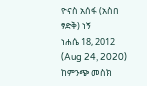ዮናስ አሰፋ (አስበ ፃድቅ) ነኝ
ነሐሴ 18, 2012 (Aug 24, 2020)
ከምንጭ መስክ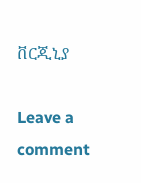ቨርጂኒያ

Leave a comment